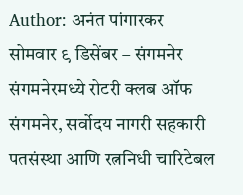Author: अनंत पांगारकर
सोमवार ९ डिसेंबर – संगमनेर संगमनेरमध्ये रोटरी क्लब ऑफ संगमनेर, सर्वोदय नागरी सहकारी पतसंस्था आणि रत्ननिधी चारिटेबल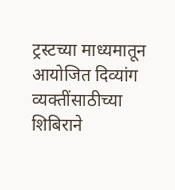ट्रस्टच्या माध्यमातून आयोजित दिव्यांग व्यक्तींसाठीच्या शिबिराने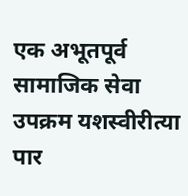एक अभूतपूर्व सामाजिक सेवा उपक्रम यशस्वीरीत्या पार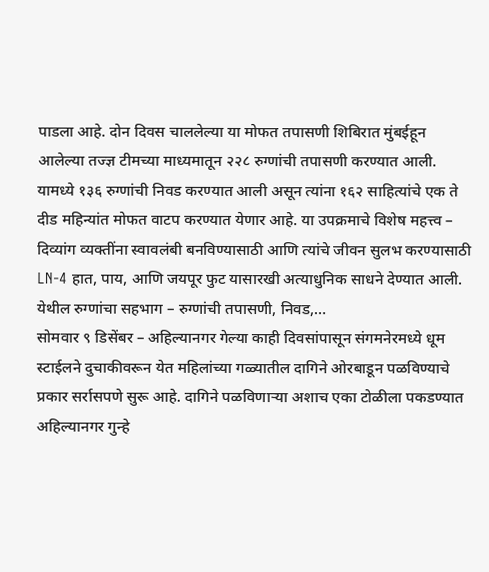पाडला आहे. दोन दिवस चाललेल्या या मोफत तपासणी शिबिरात मुंबईहून आलेल्या तज्ज्ञ टीमच्या माध्यमातून २२८ रुग्णांची तपासणी करण्यात आली. यामध्ये १३६ रुग्णांची निवड करण्यात आली असून त्यांना १६२ साहित्यांचे एक ते दीड महिन्यांत मोफत वाटप करण्यात येणार आहे. या उपक्रमाचे विशेष महत्त्व – दिव्यांग व्यक्तींना स्वावलंबी बनविण्यासाठी आणि त्यांचे जीवन सुलभ करण्यासाठी LN-4 हात, पाय, आणि जयपूर फुट यासारखी अत्याधुनिक साधने देण्यात आली. येथील रुग्णांचा सहभाग – रुग्णांची तपासणी, निवड,…
सोमवार ९ डिसेंबर – अहिल्यानगर गेल्या काही दिवसांपासून संगमनेरमध्ये धूम स्टाईलने दुचाकीवरून येत महिलांच्या गळ्यातील दागिने ओरबाडून पळविण्याचे प्रकार सर्रासपणे सुरू आहे. दागिने पळविणाऱ्या अशाच एका टोळीला पकडण्यात अहिल्यानगर गुन्हे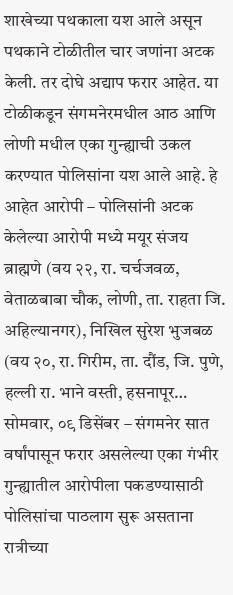शाखेच्या पथकाला यश आले असून पथकाने टोळीतील चार जणांना अटक केली. तर दोघे अद्याप फरार आहेत. या टोळीकडून संगमनेरमधील आठ आणि लोणी मधील एका गुन्ह्याची उकल करण्यात पोलिसांना यश आले आहे. हे आहेत आरोपी – पोलिसांनी अटक केलेल्या आरोपी मध्ये मयूर संजय ब्राह्मणे (वय २२, रा. चर्चजवळ, वेताळबाबा चौक, लोणी, ता. राहता जि. अहिल्यानगर), निखिल सुरेश भुजबळ (वय २०, रा. गिरीम, ता. दौंड, जि. पुणे, हल्ली रा. भाने वस्ती, हसनापूर…
सोमवार, ०९ डिसेंबर – संगमनेर सात वर्षांपासून फरार असलेल्या एका गंभीर गुन्ह्यातील आरोपीला पकडण्यासाठी पोलिसांचा पाठलाग सुरू असताना रात्रीच्या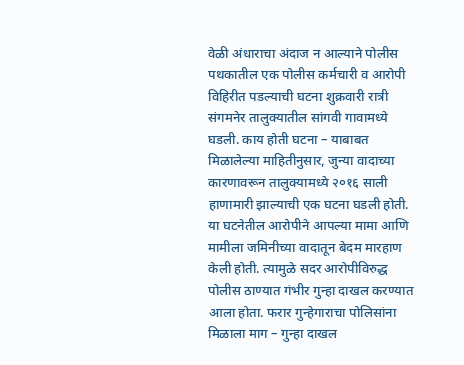वेळी अंधाराचा अंदाज न आल्याने पोलीस पथकातील एक पोलीस कर्मचारी व आरोपी विहिरीत पडल्याची घटना शुक्रवारी रात्री संगमनेर तालुक्यातील सांगवी गावामध्ये घडली. काय होती घटना – याबाबत मिळालेल्या माहितीनुसार, जुन्या वादाच्या कारणावरून तालुक्यामध्ये २०१६ साली हाणामारी झाल्याची एक घटना घडली होती. या घटनेतील आरोपीने आपल्या मामा आणि मामीला जमिनीच्या वादातून बेदम मारहाण केली होती. त्यामुळे सदर आरोपीविरुद्ध पोलीस ठाण्यात गंभीर गुन्हा दाखल करण्यात आला होता. फरार गुन्हेगाराचा पोलिसांना मिळाला माग – गुन्हा दाखल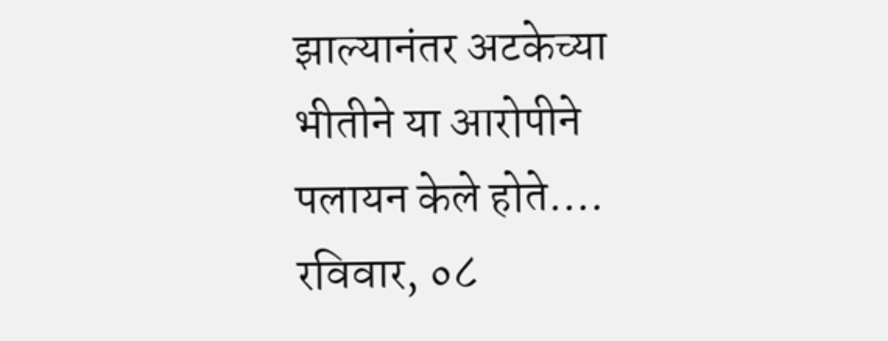झाल्यानंतर अटकेच्या भीतीने या आरोपीने पलायन केले होते.…
रविवार, ०८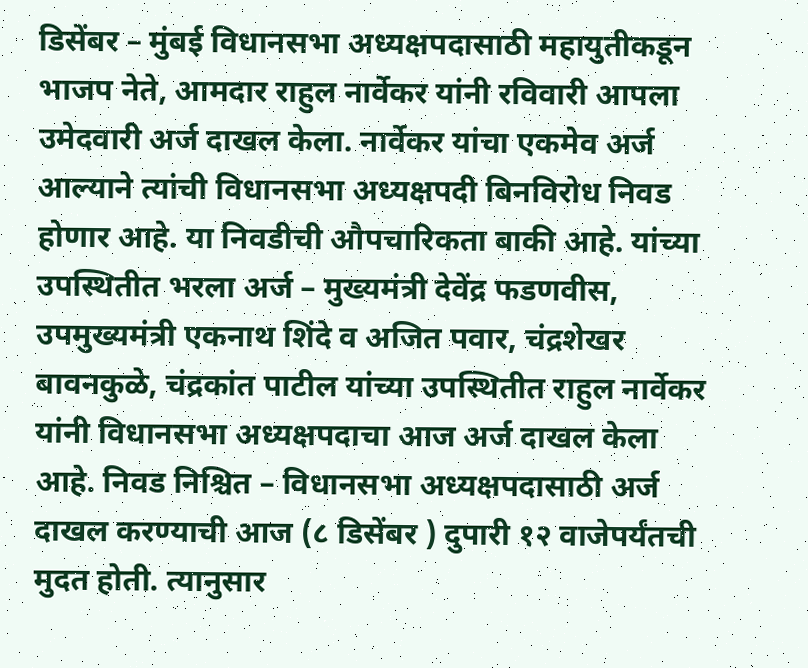डिसेंबर – मुंबई विधानसभा अध्यक्षपदासाठी महायुतीकडून भाजप नेते, आमदार राहुल नार्वेकर यांनी रविवारी आपला उमेदवारी अर्ज दाखल केला. नार्वेकर यांचा एकमेव अर्ज आल्याने त्यांची विधानसभा अध्यक्षपदी बिनविरोध निवड होणार आहे. या निवडीची औपचारिकता बाकी आहे. यांच्या उपस्थितीत भरला अर्ज – मुख्यमंत्री देवेंद्र फडणवीस, उपमुख्यमंत्री एकनाथ शिंदे व अजित पवार, चंद्रशेखर बावनकुळे, चंद्रकांत पाटील यांच्या उपस्थितीत राहुल नार्वेकर यांनी विधानसभा अध्यक्षपदाचा आज अर्ज दाखल केला आहे. निवड निश्चित – विधानसभा अध्यक्षपदासाठी अर्ज दाखल करण्याची आज (८ डिसेंबर ) दुपारी १२ वाजेपर्यंतची मुदत होती. त्यानुसार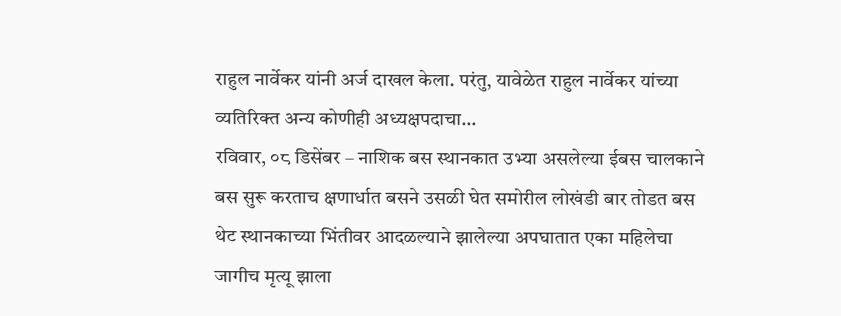राहुल नार्वेकर यांनी अर्ज दाखल केला. परंतु, यावेळेत राहुल नार्वेकर यांच्या व्यतिरिक्त अन्य कोणीही अध्यक्षपदाचा…
रविवार, ०८ डिसेंबर – नाशिक बस स्थानकात उभ्या असलेल्या ईबस चालकाने बस सुरू करताच क्षणार्धात बसने उसळी घेत समोरील लोखंडी बार तोडत बस थेट स्थानकाच्या भिंतीवर आदळल्याने झालेल्या अपघातात एका महिलेचा जागीच मृत्यू झाला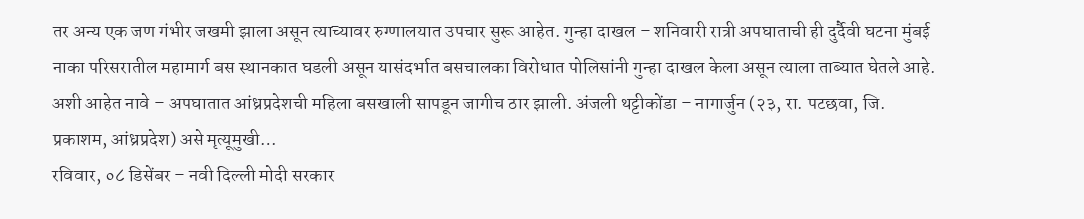तर अन्य एक जण गंभीर जखमी झाला असून त्याच्यावर रुग्णालयात उपचार सुरू आहेत. गुन्हा दाखल – शनिवारी रात्री अपघाताची ही दुर्दैवी घटना मुंबई नाका परिसरातील महामार्ग बस स्थानकात घडली असून यासंदर्भात बसचालका विरोधात पोलिसांनी गुन्हा दाखल केला असून त्याला ताब्यात घेतले आहे. अशी आहेत नावे – अपघातात आंध्रप्रदेशची महिला बसखाली सापडून जागीच ठार झाली. अंजली थट्टीकोंडा – नागार्जुन (२३, रा. पटछवा, जि. प्रकाशम, आंध्रप्रदेश) असे मृत्यूमुखी…
रविवार, ०८ डिसेंबर – नवी दिल्ली मोदी सरकार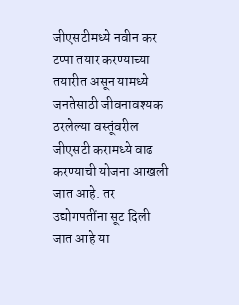जीएसटीमध्ये नवीन कर टप्पा तयार करण्याच्या तयारीत असून यामध्ये जनतेसाठी जीवनावश्यक ठरलेल्या वस्तूंवरील जीएसटी करामध्ये वाढ करण्याची योजना आखली जात आहे. तर उद्योगपतींना सूट दिली जात आहे या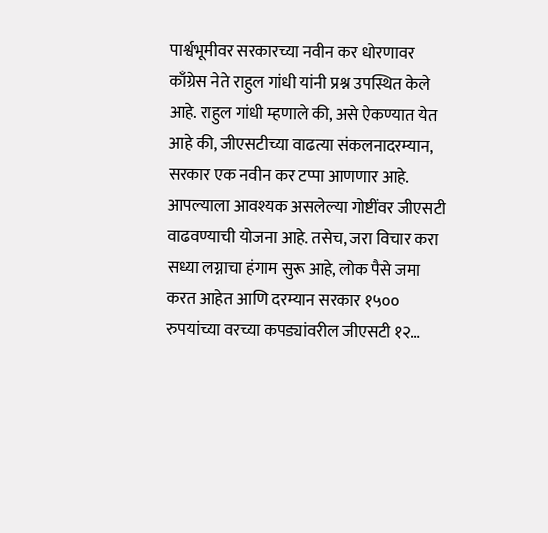पार्श्वभूमीवर सरकारच्या नवीन कर धोरणावर काँग्रेस नेते राहुल गांधी यांनी प्रश्न उपस्थित केले आहे. राहुल गांधी म्हणाले की, असे ऐकण्यात येत आहे की, जीएसटीच्या वाढत्या संकलनादरम्यान, सरकार एक नवीन कर टप्पा आणणार आहे. आपल्याला आवश्यक असलेल्या गोष्टींवर जीएसटी वाढवण्याची योजना आहे. तसेच, जरा विचार करा सध्या लग्नाचा हंगाम सुरू आहे, लोक पैसे जमा करत आहेत आणि दरम्यान सरकार १५०० रुपयांच्या वरच्या कपड्यांवरील जीएसटी १२…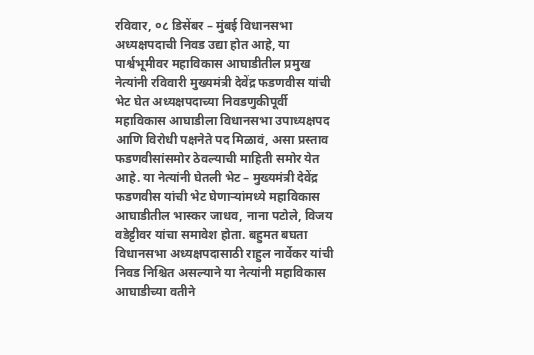रविवार, ०८ डिसेंबर – मुंबई विधानसभा अध्यक्षपदाची निवड उद्या होत आहे, या पार्श्वभूमीवर महाविकास आघाडीतील प्रमुख नेत्यांनी रविवारी मुख्यमंत्री देवेंद्र फडणवीस यांची भेट घेत अध्यक्षपदाच्या निवडणुकीपूर्वी महाविकास आघाडीला विधानसभा उपाध्यक्षपद आणि विरोधी पक्षनेते पद मिळावं, असा प्रस्ताव फडणवीसांसमोर ठेवल्याची माहिती समोर येत आहे. या नेत्यांनी घेतली भेट – मुख्यमंत्री देवेंद्र फडणवीस यांची भेट घेणाऱ्यांमध्ये महाविकास आघाडीतील भास्कर जाधव, नाना पटोले, विजय वडेट्टीवर यांचा समावेश होता. बहुमत बघता विधानसभा अध्यक्षपदासाठी राहुल नार्वेकर यांची निवड निश्चित असल्याने या नेत्यांनी महाविकास आघाडीच्या वतीने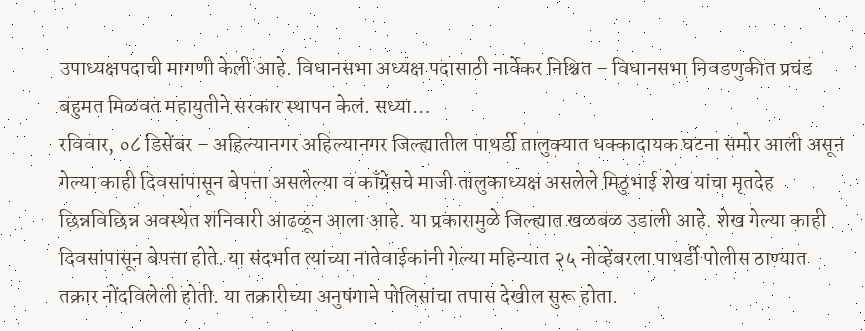उपाध्यक्षपदाची मागणी केली आहे. विधानसभा अध्यक्ष पदासाठी नार्वेकर निश्चित – विधानसभा निवडणुकीत प्रचंड बहुमत मिळवत महायुतीने सरकार स्थापन केलं. सध्या…
रविवार, ०८ डिसेंबर – अहिल्यानगर अहिल्यानगर जिल्ह्यातील पाथर्डी तालुक्यात धक्कादायक घटना समोर आली असून गेल्या काही दिवसांपासून बेपत्ता असलेल्या व काँग्रेसचे माजी तालुकाध्यक्ष असलेले मिठुभाई शेख यांचा मृतदेह छिन्नविछिन्न अवस्थेत शनिवारी आढळून आला आहे. या प्रकारामुळे जिल्ह्यात खळबळ उडाली आहे. शेख गेल्या काही दिवसांपासून बेपत्ता होते. या संदर्भात त्यांच्या नातेवाईकांनी गेल्या महिन्यात २५ नोव्हेंबरला पाथर्डी पोलीस ठाण्यात तक्रार नोंदविलेली होती. या तक्रारीच्या अनुषंगाने पोलिसांचा तपास देखील सुरू होता.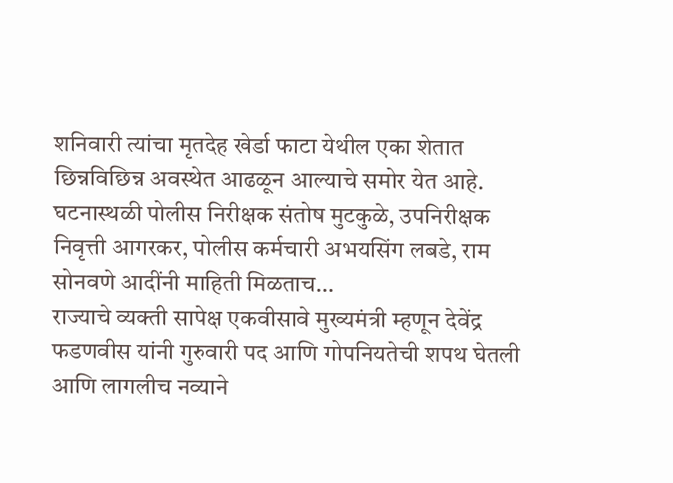शनिवारी त्यांचा मृतदेह खेर्डा फाटा येथील एका शेतात छिन्नविछिन्न अवस्थेत आढळून आल्याचे समोर येत आहे. घटनास्थळी पोलीस निरीक्षक संतोष मुटकुळे, उपनिरीक्षक निवृत्ती आगरकर, पोलीस कर्मचारी अभयसिंग लबडे, राम सोनवणे आदींनी माहिती मिळताच…
राज्याचे व्यक्ती सापेक्ष एकवीसावे मुख्यमंत्री म्हणून देवेंद्र फडणवीस यांनी गुरुवारी पद आणि गोपनियतेची शपथ घेतली आणि लागलीच नव्याने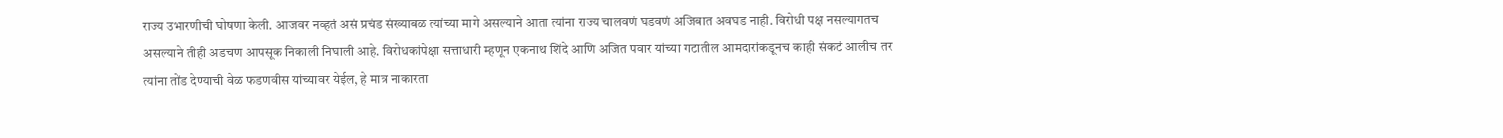राज्य उभारणीची घोषणा केली. आजवर नव्हतं असं प्रचंड संख्याबळ त्यांच्या मागे असल्याने आता त्यांना राज्य चालवणं घडवणं अजिबात अवघड नाही. विरोधी पक्ष नसल्यागतच असल्याने तीही अडचण आपसूक निकाली निघाली आहे. विरोधकांपेक्षा सत्ताधारी म्हणून एकनाथ शिंदे आणि अजित पवार यांच्या गटातील आमदारांकडूनच काही संकटं आलीच तर त्यांना तोंड देण्याची वेळ फडणवीस यांच्यावर येईल, हे मात्र नाकारता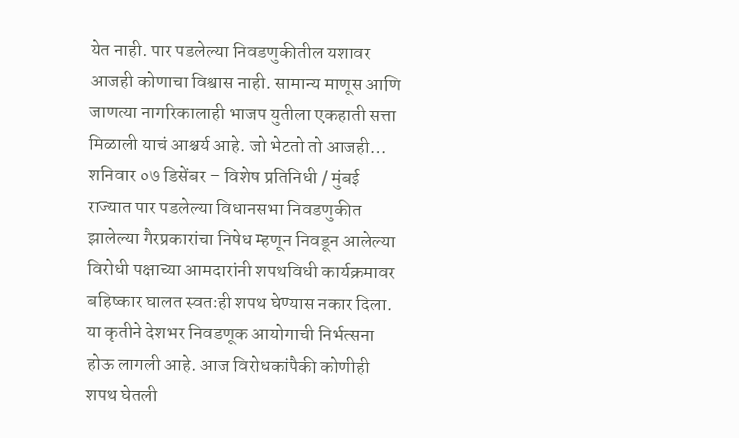येत नाही. पार पडलेल्या निवडणुकीतील यशावर आजही कोणाचा विश्वास नाही. सामान्य माणूस आणि जाणत्या नागरिकालाही भाजप युतीला एकहाती सत्ता मिळाली याचं आश्चर्य आहे. जो भेटतो तो आजही…
शनिवार ०७ डिसेंबर – विशेष प्रतिनिधी / मुंबई राज्यात पार पडलेल्या विधानसभा निवडणुकीत झालेल्या गैरप्रकारांचा निषेध म्हणून निवडून आलेल्या विरोधी पक्षाच्या आमदारांनी शपथविधी कार्यक्रमावर बहिष्कार घालत स्वतःही शपथ घेण्यास नकार दिला. या कृतीने देशभर निवडणूक आयोगाची निर्भत्सना होऊ लागली आहे. आज विरोधकांपैकी कोणीही शपथ घेतली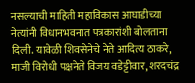नसल्याची माहिती महाविकास आघाडीच्या नेत्यांनी विधानभवनात पत्रकारांशी बोलताना दिली. यावेळी शिवसेनेचे नेते आदित्य ठाकरे, माजी विरोधी पक्षनेते विजय वडेट्टीवार, शरदचंद्र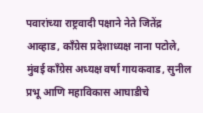पवारांच्या राष्ट्रवादी पक्षाने नेते जितेंद्र आव्हाड, काँग्रेस प्रदेशाध्यक्ष नाना पटोले, मुंबई काँग्रेस अध्यक्ष वर्षा गायकवाड, सुनील प्रभू आणि महाविकास आघाडीचे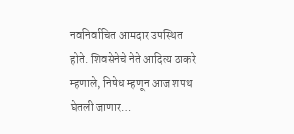नवनिर्वाचित आमदार उपस्थित होते. शिवसेनेचे नेते आदित्य ठाकरे म्हणाले, निषेध म्हणून आज शपथ घेतली जाणार…